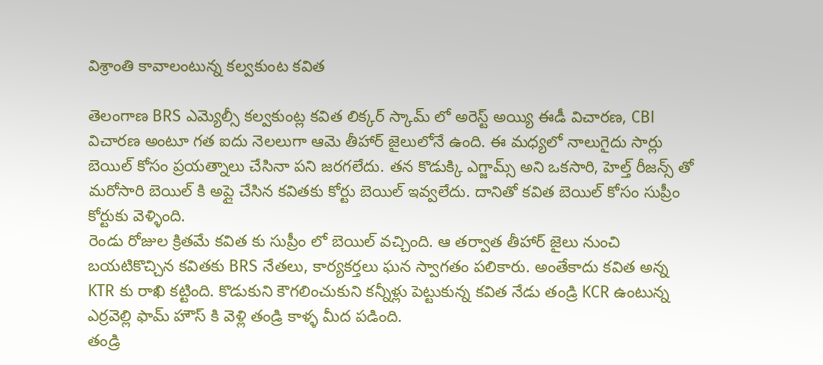విశ్రాంతి కావాలంటున్న కల్వకుంట కవిత

తెలంగాణ BRS ఎమ్యెల్సీ కల్వకుంట్ల కవిత లిక్కర్ స్కామ్ లో అరెస్ట్ అయ్యి ఈడీ విచారణ, CBI విచారణ అంటూ గత ఐదు నెలలుగా ఆమె తీహార్ జైలులోనే ఉంది. ఈ మధ్యలో నాలుగైదు సార్లు బెయిల్ కోసం ప్రయత్నాలు చేసినా పని జరగలేదు. తన కొడుక్కి ఎగ్జామ్స్ అని ఒకసారి, హెల్త్ రీజన్స్ తో మరోసారి బెయిల్ కి అప్లై చేసిన కవితకు కోర్టు బెయిల్ ఇవ్వలేదు. దానితో కవిత బెయిల్ కోసం సుప్రీం కోర్టుకు వెళ్ళింది.
రెండు రోజుల క్రితమే కవిత కు సుప్రీం లో బెయిల్ వచ్చింది. ఆ తర్వాత తీహార్ జైలు నుంచి బయటికొచ్చిన కవితకు BRS నేతలు, కార్యకర్తలు ఘన స్వాగతం పలికారు. అంతేకాదు కవిత అన్న KTR కు రాఖి కట్టింది. కొడుకుని కౌగలించుకుని కన్నీళ్లు పెట్టుకున్న కవిత నేడు తండ్రి KCR ఉంటున్న ఎర్రవెల్లి ఫామ్ హౌస్ కి వెళ్లి తండ్రి కాళ్ళ మీద పడింది.
తండ్రి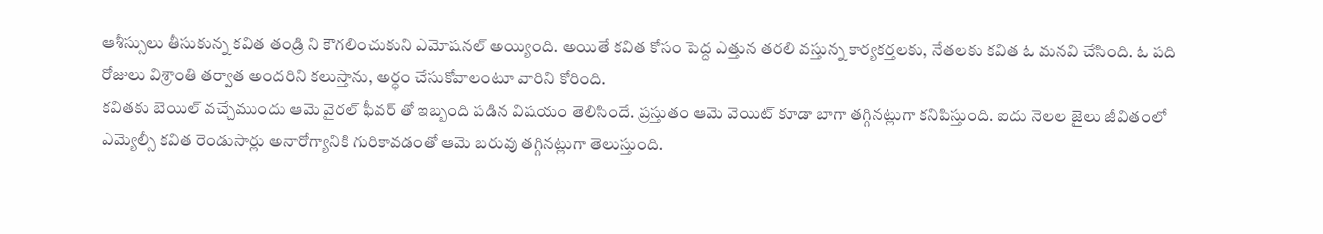ఆశీస్సులు తీసుకున్న కవిత తండ్రి ని కౌగలించుకుని ఎమోషనల్ అయ్యింది. అయితే కవిత కోసం పెద్ద ఎత్తున తరలి వస్తున్న కార్యకర్తలకు, నేతలకు కవిత ఓ మనవి చేసింది. ఓ పది రోజులు విశ్రాంతి తర్వాత అందరిని కలుస్తాను, అర్ధం చేసుకోవాలంటూ వారిని కోరింది.
కవితకు బెయిల్ వచ్చేముందు ఆమె వైరల్ ఫీవర్ తో ఇబ్బంది పడిన విషయం తెలిసిందే. ప్రస్తుతం ఆమె వెయిట్ కూడా బాగా తగ్గినట్లుగా కనిపిస్తుంది. ఐదు నెలల జైలు జీవితంలో ఎమ్యెల్సీ కవిత రెండుసార్లు అనారోగ్యానికి గురికావడంతో ఆమె బరువు తగ్గినట్లుగా తెలుస్తుంది.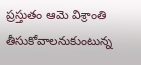ప్రస్తుతం ఆమె విశ్రాంతి తీసుకోవాలనుకుంటున్న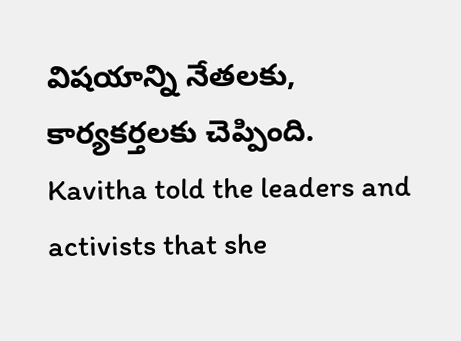విషయాన్ని నేతలకు, కార్యకర్తలకు చెప్పింది.
Kavitha told the leaders and activists that she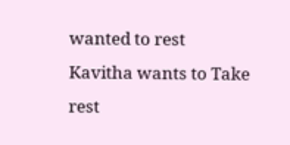wanted to rest
Kavitha wants to Take rest